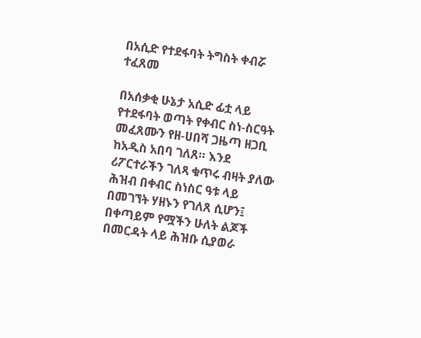በአሲድ የተደፋባት ትግስት ቀብሯ ተፈጸመ

በአሰቃቂ ሁኔታ አሲድ ፊቷ ላይ የተደፋባት ወጣት የቀብር ስነ-ስርዓት መፈጸሙን የዘ-ሀበሻ ጋዜጣ ዘጋቢ ከአዲስ አበባ ገለጸ። እንደ ሪፖርተራችን ገለጻ ቁጥሩ ብዛት ያለው ሕዝብ በቀብር ስነስር ዓቱ ላይ በመገኘት ሃዘኑን የገለጸ ሲሆን፤ በቀጣይም የሟችን ሁለት ልጆች በመርዳት ላይ ሕዝቡ ሲያወራ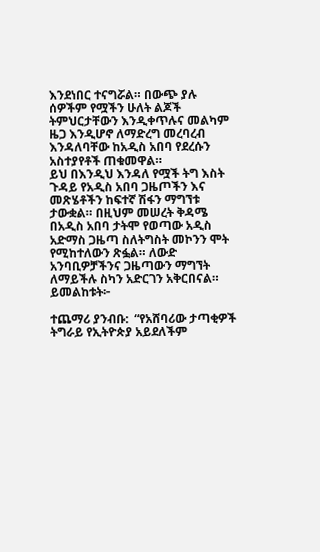እንደነበር ተናግሯል። በውጭ ያሉ ሰዎችም የሟችን ሁለት ልጆች ትምህርታቸውን እንዲቀጥሉና መልካም ዜጋ እንዲሆኖ ለማድረግ መረባረብ እንዳለባቸው ከአዲስ አበባ የደረሱን አስተያየቶች ጠቁመዋል።
ይህ በእንዲህ እንዳለ የሟች ትግ እስት ጉዳይ የአዲስ አበባ ጋዜጦችን እና መጽሄቶችን ከፍተኛ ሽፋን ማግኘቱ ታውቋል። በዚህም መሠረት ቅዳሜ በአዲስ አበባ ታትሞ የወጣው አዲስ አድማስ ጋዜጣ ስለትግስት መኮንን ሞት የሚከተለውን ጽፏል። ለውድ አንባቢዎቻችንና ጋዜጣውን ማግኘት ለማይችሉ ስካን አድርገን አቅርበናል። ይመልከቱት፦

ተጨማሪ ያንብቡ:  “የአሸባሪው ታጣቂዎች ትግራይ የኢትዮጵያ አይደለችም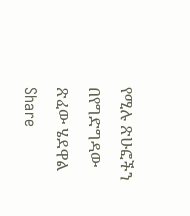የሚሉ ጽሁፎችን በየግድግዳው ጽፈው ሄደዋል
Share